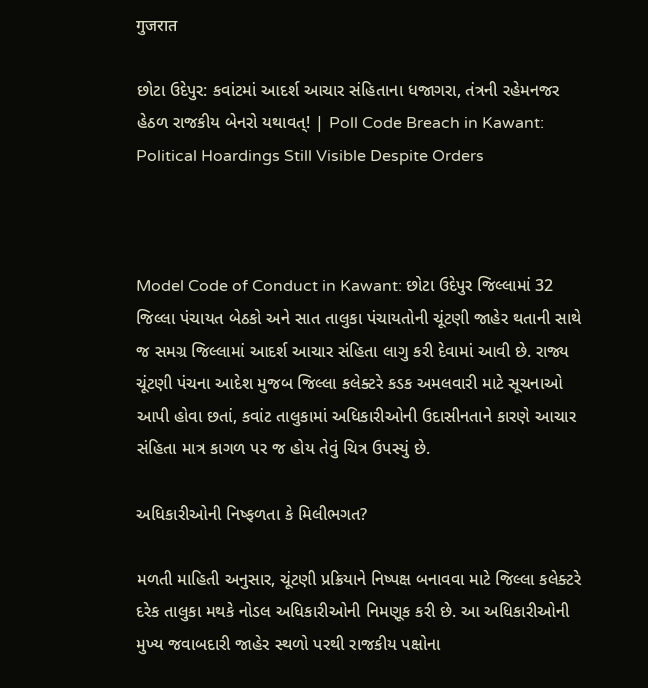गुजरात

છોટા ઉદેપુર: કવાંટમાં આદર્શ આચાર સંહિતાના ધજાગરા, તંત્રની રહેમનજર હેઠળ રાજકીય બેનરો યથાવત્! | Poll Code Breach in Kawant: Political Hoardings Still Visible Despite Orders



Model Code of Conduct in Kawant: છોટા ઉદેપુર જિલ્લામાં 32 જિલ્લા પંચાયત બેઠકો અને સાત તાલુકા પંચાયતોની ચૂંટણી જાહેર થતાની સાથે જ સમગ્ર જિલ્લામાં આદર્શ આચાર સંહિતા લાગુ કરી દેવામાં આવી છે. રાજ્ય ચૂંટણી પંચના આદેશ મુજબ જિલ્લા કલેક્ટરે કડક અમલવારી માટે સૂચનાઓ આપી હોવા છતાં, કવાંટ તાલુકામાં અધિકારીઓની ઉદાસીનતાને કારણે આચાર સંહિતા માત્ર કાગળ પર જ હોય તેવું ચિત્ર ઉપસ્યું છે.

અધિકારીઓની નિષ્ફળતા કે મિલીભગત?

મળતી માહિતી અનુસાર, ચૂંટણી પ્રક્રિયાને નિષ્પક્ષ બનાવવા માટે જિલ્લા કલેક્ટરે દરેક તાલુકા મથકે નોડલ અધિકારીઓની નિમણૂક કરી છે. આ અધિકારીઓની મુખ્ય જવાબદારી જાહેર સ્થળો પરથી રાજકીય પક્ષોના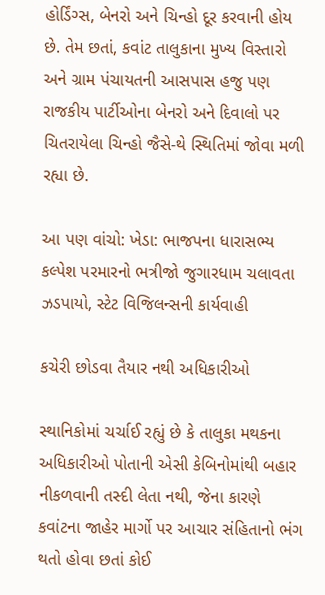હોર્ડિંગ્સ, બેનરો અને ચિન્હો દૂર કરવાની હોય છે. તેમ છતાં, કવાંટ તાલુકાના મુખ્ય વિસ્તારો અને ગ્રામ પંચાયતની આસપાસ હજુ પણ રાજકીય પાર્ટીઓના બેનરો અને દિવાલો પર ચિતરાયેલા ચિન્હો જૈસે-થે સ્થિતિમાં જોવા મળી રહ્યા છે.

આ પણ વાંચો: ખેડા: ભાજપના ધારાસભ્ય કલ્પેશ પરમારનો ભત્રીજો જુગારધામ ચલાવતા ઝડપાયો, સ્ટેટ વિજિલન્સની કાર્યવાહી

કચેરી છોડવા તૈયાર નથી અધિકારીઓ

સ્થાનિકોમાં ચર્ચાઈ રહ્યું છે કે તાલુકા મથકના અધિકારીઓ પોતાની એસી કેબિનોમાંથી બહાર નીકળવાની તસ્દી લેતા નથી, જેના કારણે કવાંટના જાહેર માર્ગો પર આચાર સંહિતાનો ભંગ થતો હોવા છતાં કોઈ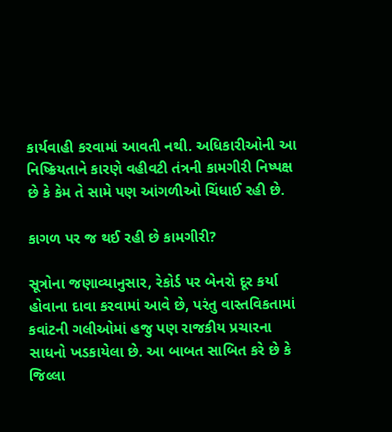કાર્યવાહી કરવામાં આવતી નથી. અધિકારીઓની આ નિષ્ક્રિયતાને કારણે વહીવટી તંત્રની કામગીરી નિષ્પક્ષ છે કે કેમ તે સામે પણ આંગળીઓ ચિંધાઈ રહી છે.

કાગળ પર જ થઈ રહી છે કામગીરી?

સૂત્રોના જણાવ્યાનુસાર, રેકોર્ડ પર બેનરો દૂર કર્યા હોવાના દાવા કરવામાં આવે છે, પરંતુ વાસ્તવિકતામાં કવાંટની ગલીઓમાં હજુ પણ રાજકીય પ્રચારના સાધનો ખડકાયેલા છે. આ બાબત સાબિત કરે છે કે જિલ્લા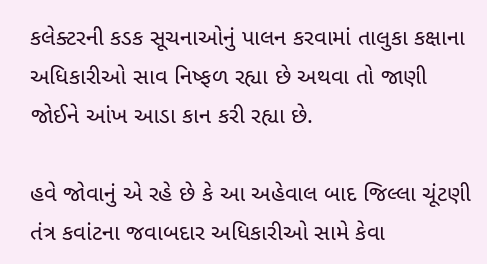કલેક્ટરની કડક સૂચનાઓનું પાલન કરવામાં તાલુકા કક્ષાના અધિકારીઓ સાવ નિષ્ફળ રહ્યા છે અથવા તો જાણી જોઈને આંખ આડા કાન કરી રહ્યા છે.

હવે જોવાનું એ રહે છે કે આ અહેવાલ બાદ જિલ્લા ચૂંટણી તંત્ર કવાંટના જવાબદાર અધિકારીઓ સામે કેવા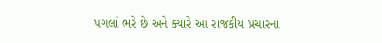પગલાં ભરે છે અને ક્યારે આ રાજકીય પ્રચારના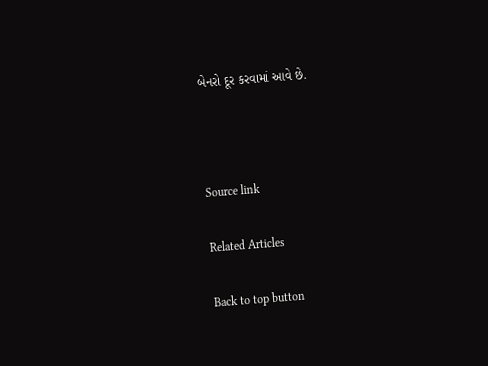બેનરો દૂર કરવામાં આવે છે.



Source link

Related Articles

Back to top button